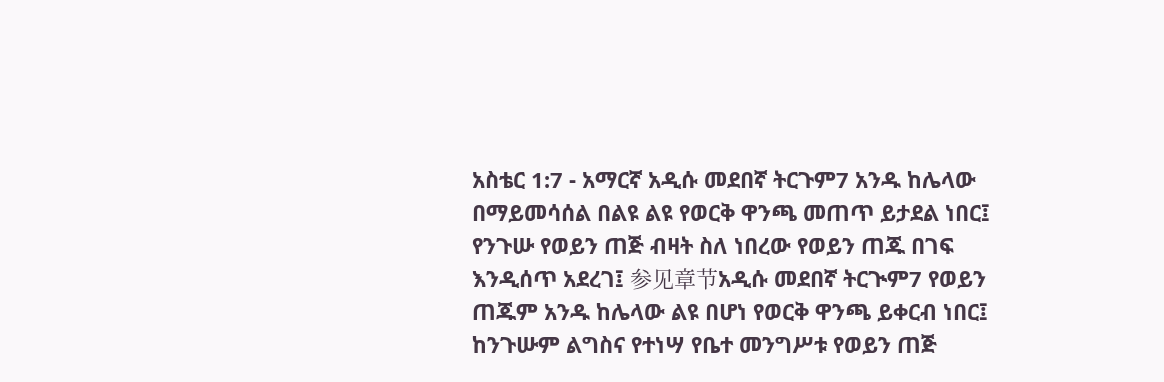አስቴር 1:7 - አማርኛ አዲሱ መደበኛ ትርጉም7 አንዱ ከሌላው በማይመሳሰል በልዩ ልዩ የወርቅ ዋንጫ መጠጥ ይታደል ነበር፤ የንጉሡ የወይን ጠጅ ብዛት ስለ ነበረው የወይን ጠጁ በገፍ እንዲሰጥ አደረገ፤ 参见章节አዲሱ መደበኛ ትርጒም7 የወይን ጠጁም አንዱ ከሌላው ልዩ በሆነ የወርቅ ዋንጫ ይቀርብ ነበር፤ ከንጉሡም ልግስና የተነሣ የቤተ መንግሥቱ የወይን ጠጅ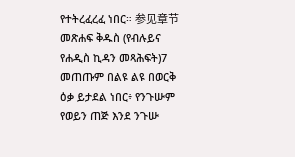የተትረፈረፈ ነበር። 参见章节መጽሐፍ ቅዱስ (የብሉይና የሐዲስ ኪዳን መጻሕፍት)7 መጠጡም በልዩ ልዩ በወርቅ ዕቃ ይታደል ነበር፥ የንጉሡም የወይን ጠጅ እንደ ንጉሡ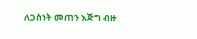ለጋስነት መጠን እጅግ ብዙ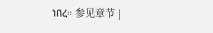ነበረ። 参见章节 |